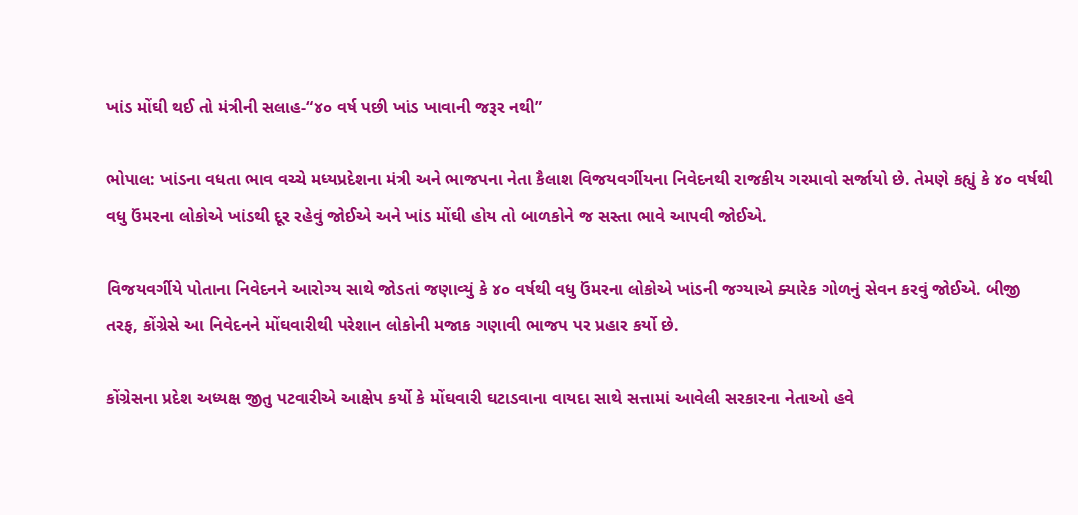ખાંડ મોંઘી થઈ તો મંત્રીની સલાહ-“૪૦ વર્ષ પછી ખાંડ ખાવાની જરૂર નથી”

ભોપાલ: ખાંડના વધતા ભાવ વચ્ચે મધ્યપ્રદેશના મંત્રી અને ભાજપના નેતા કૈલાશ વિજયવર્ગીયના નિવેદનથી રાજકીય ગરમાવો સર્જાયો છે. તેમણે કહ્યું કે ૪૦ વર્ષથી વધુ ઉંમરના લોકોએ ખાંડથી દૂર રહેવું જોઈએ અને ખાંડ મોંઘી હોય તો બાળકોને જ સસ્તા ભાવે આપવી જોઈએ.

વિજયવર્ગીયે પોતાના નિવેદનને આરોગ્ય સાથે જોડતાં જણાવ્યું કે ૪૦ વર્ષથી વધુ ઉંમરના લોકોએ ખાંડની જગ્યાએ ક્યારેક ગોળનું સેવન કરવું જોઈએ. બીજી તરફ, કોંગ્રેસે આ નિવેદનને મોંઘવારીથી પરેશાન લોકોની મજાક ગણાવી ભાજપ પર પ્રહાર કર્યો છે.

કોંગ્રેસના પ્રદેશ અધ્યક્ષ જીતુ પટવારીએ આક્ષેપ કર્યો કે મોંઘવારી ઘટાડવાના વાયદા સાથે સત્તામાં આવેલી સરકારના નેતાઓ હવે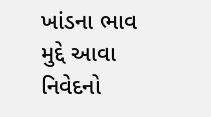ખાંડના ભાવ મુદ્દે આવા નિવેદનો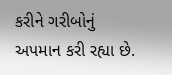કરીને ગરીબોનું અપમાન કરી રહ્યા છે.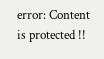error: Content is protected !!